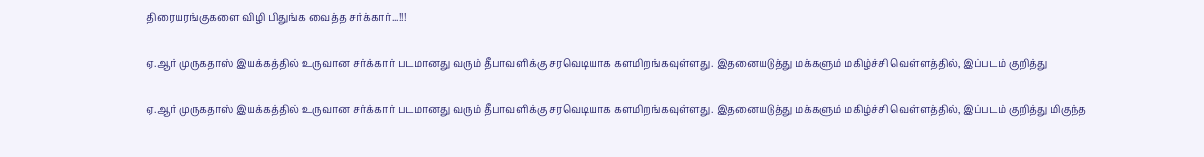திரையரங்குகளை விழி பிதுங்க வைத்த சர்க்கார்...!!!

ஏ.ஆர் முருகதாஸ் இயக்கத்தில் உருவான சர்க்கார் படமானது வரும் தீபாவளிக்கு சரவெடியாக களமிறங்கவுள்ளது. இதனையடுத்து மக்களும் மகிழ்ச்சி வெள்ளத்தில், இப்படம் குறித்து

ஏ.ஆர் முருகதாஸ் இயக்கத்தில் உருவான சர்க்கார் படமானது வரும் தீபாவளிக்கு சரவெடியாக களமிறங்கவுள்ளது. இதனையடுத்து மக்களும் மகிழ்ச்சி வெள்ளத்தில், இப்படம் குறித்து மிகுந்த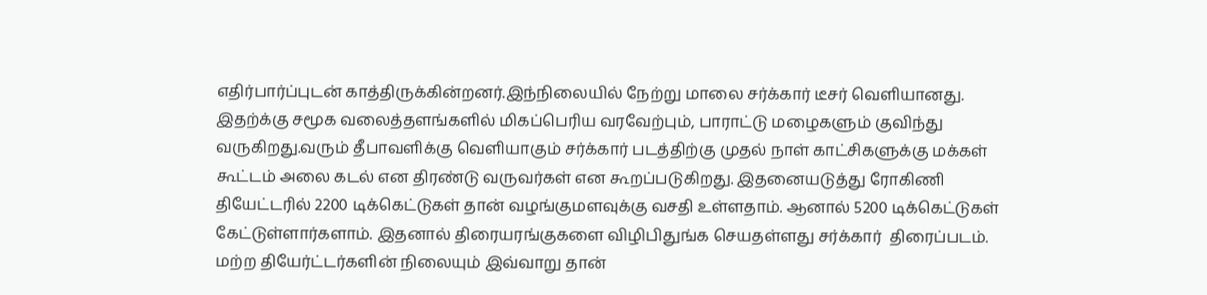எதிர்பார்ப்புடன் காத்திருக்கின்றனர்.இந்நிலையில் நேற்று மாலை சர்க்கார் டீசர் வெளியானது. இதற்க்கு சமூக வலைத்தளங்களில் மிகப்பெரிய வரவேற்பும், பாராட்டு மழைகளும் குவிந்து வருகிறது.வரும் தீபாவளிக்கு வெளியாகும் சர்க்கார் படத்திற்கு முதல் நாள் காட்சிகளுக்கு மக்கள் கூட்டம் அலை கடல் என திரண்டு வருவர்கள் என கூறப்படுகிறது. இதனையடுத்து ரோகிணி தியேட்டரில் 2200 டிக்கெட்டுகள் தான் வழங்குமளவுக்கு வசதி உள்ளதாம். ஆனால் 5200 டிக்கெட்டுகள் கேட்டுள்ளார்களாம். இதனால் திரையரங்குகளை விழிபிதுங்க செயதள்ளது சர்க்கார்  திரைப்படம். மற்ற தியேர்ட்டர்களின் நிலையும் இவ்வாறு தான்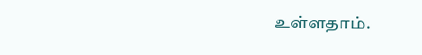உள்ளதாம்.